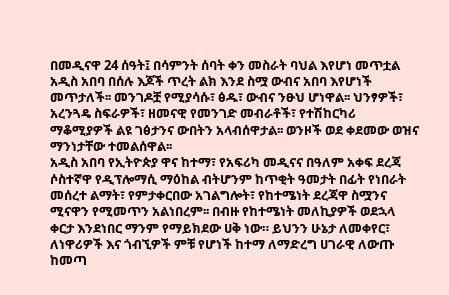በመዲናዋ 24 ሰዓት፤ በሳምንት ሰባት ቀን መስራት ባህል እየሆነ መጥቷል
አዲስ አበባ በሰሉ እጆች ጥረት ልክ እንደ ስሟ ውብና አበባ እየሆነች መጥታለች፡፡ መንገዶቿ የሚያሳሱ፣ ፅዱ፣ ውብና ንፁህ ሆነዋል፡፡ ህንፃዎች፣ አረንጓዴ ስፍራዎች፣ ዘመናዊ የመንገድ መብራቶች፣ የተሽከርካሪ ማቆሚያዎች ልዩ ገፅታንና ውበትን አላብሰዋታል፡፡ ወንዞች ወደ ቀደመው ወዝና ማንነታቸው ተመልሰዋል፡፡
አዲስ አበባ የኢትዮጵያ ዋና ከተማ፣ የአፍሪካ መዲናና በዓለም አቀፍ ደረጃ ሶስተኛዋ የዲፕሎማሲ ማዕከል ብትሆንም ከጥቂት ዓመታት በፊት የነበራት መሰረተ ልማት፣ የምታቀርበው አገልግሎት፣ የከተሜነት ደረጃዋ ስሟንና ሚናዋን የሚመጥን አልነበረም፡፡ በብዙ የከተሜነት መለኪያዎች ወደኋላ ቀርታ እንደነበር ማንም የማይክደው ሀቅ ነው። ይህንን ሁኔታ ለመቀየር፣ ለነዋሪዎች እና ጎብኚዎች ምቹ የሆነች ከተማ ለማድረግ ሀገራዊ ለውጡ ከመጣ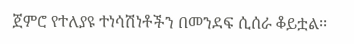ጀምሮ የተለያዩ ተነሳሽነቶችን በመንደፍ ሲሰራ ቆይቷል፡፡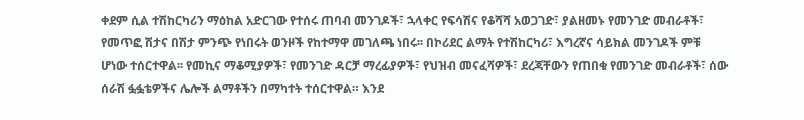ቀደም ሲል ተሽከርካሪን ማዕከል አድርገው የተሰሩ ጠባብ መንገዶች፣ ኋላቀር የፍሳሽና የቆሻሻ አወጋገድ፣ ያልዘመኑ የመንገድ መብራቶች፣ የመጥፎ ሽታና በሽታ ምንጭ የነበሩት ወንዞች የከተማዋ መገለጫ ነበሩ፡፡ በኮሪደር ልማት የተሽከርካሪ፣ እግረኛና ሳይክል መንገዶች ምቹ ሆነው ተሰርተዋል፡፡ የመኪና ማቆሚያዎች፣ የመንገድ ዳርቻ ማረፊያዎች፣ የህዝብ መናፈሻዎች፣ ደረጃቸውን የጠበቁ የመንገድ መብራቶች፣ ሰው ሰራሽ ፏፏቴዎችና ሌሎች ልማቶችን በማካተት ተሰርተዋል። እንደ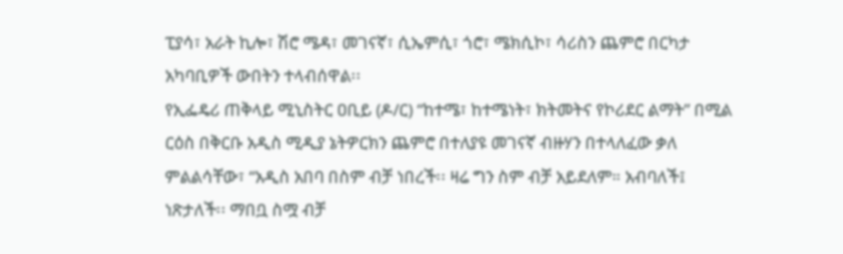ፒያሳ፣ አራት ኪሎ፣ ሽሮ ሜዳ፣ መገናኛ፣ ሲኤምሲ፣ ጎሮ፣ ሜክሲኮ፣ ሳሪስን ጨምሮ በርካታ አካባቢዎች ውበትን ተላብሰዋል፡፡
የኢፌዴሪ ጠቅላይ ሚኒስትር ዐቢይ (ዶ/ር) “ከተሜ፣ ከተሜነት፣ ክትመትና የኮሪደር ልማት” በሚል ርዕስ በቅርቡ አዲስ ሚዲያ ኔትዎርክን ጨምሮ በተለያዩ መገናኛ ብዙሃን በተላለፈው ቃለ ምልልሳቸው፣ “አዲስ አበባ በስም ብቻ ነበረች፡፡ ዛሬ ግን ስም ብቻ አይደለም። አብባለች፤ ነጽታለች፡፡ ማበቧ ስሟ ብቻ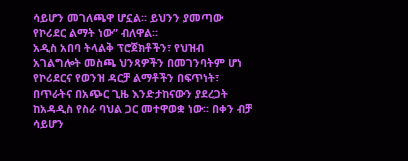ሳይሆን መገለጫዋ ሆኗል፡፡ ይህንን ያመጣው የኮሪደር ልማት ነው” ብለዋል፡፡
አዲስ አበባ ትላልቅ ፕሮጀክቶችን፣ የህዝብ አገልግሎት መስጫ ህንጻዎችን በመገንባትም ሆነ የኮሪደርና የወንዝ ዳርቻ ልማቶችን በፍጥነት፣ በጥራትና በአጭር ጊዜ እንድታከናውን ያደረጋት ከአዳዲስ የስራ ባህል ጋር መተዋወቋ ነው፡፡ በቀን ብቻ ሳይሆን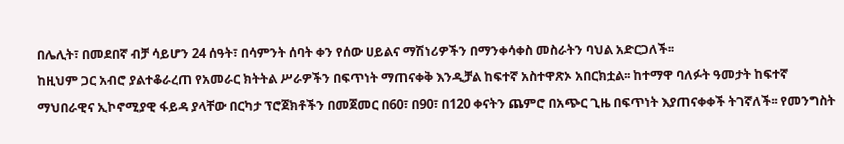በሌሊት፣ በመደበኛ ብቻ ሳይሆን 24 ሰዓት፣ በሳምንት ሰባት ቀን የሰው ሀይልና ማሽነሪዎችን በማንቀሳቀስ መስራትን ባህል አድርጋለች፡፡
ከዚህም ጋር አብሮ ያልተቆራረጠ የአመራር ክትትል ሥራዎችን በፍጥነት ማጠናቀቅ እንዲቻል ከፍተኛ አስተዋጽኦ አበርክቷል፡፡ ከተማዋ ባለፉት ዓመታት ከፍተኛ ማህበራዊና ኢኮኖሚያዊ ፋይዳ ያላቸው በርካታ ፕሮጀክቶችን በመጀመር በ60፣ በ90፣ በ120 ቀናትን ጨምሮ በአጭር ጊዜ በፍጥነት እያጠናቀቀች ትገኛለች፡፡ የመንግስት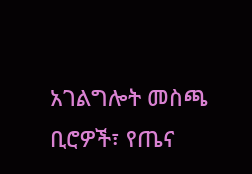አገልግሎት መስጫ ቢሮዎች፣ የጤና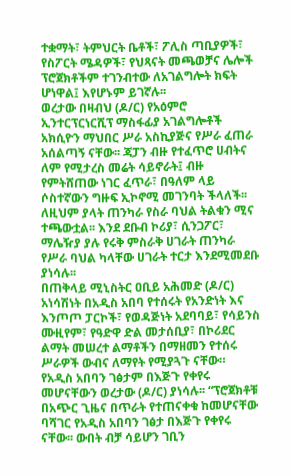ተቋማት፣ ትምህርት ቤቶች፣ ፖሊስ ጣቢያዎች፣ የስፖርት ሜዳዎች፣ የህጻናት መጫወቻና ሌሎች ፕሮጀክቶችም ተገንብተው ለአገልግሎት ክፍት ሆነዋል፤ እየሆኑም ይገኛሉ፡፡
ወረታው በዛብህ (ዶ/ር) የአዕምሮ ኢንተርፕርነርሺፕ ማስፋፊያ አገልግሎቶች አክሲዮን ማህበር ሥራ አስኪያጅና የሥራ ፈጠራ አሰልጣኝ ናቸው፡፡ ጃፓን ብዙ የተፈጥሮ ሀብትና ለም የሚታረስ መሬት ሳይኖራት፤ ብዙ የምትሸጠው ነገር ፈጥራ፣ በዓለም ላይ ሶስተኛውን ግዙፍ ኢኮኖሚ መገንባት ችላለች፡፡ ለዚህም ያላት ጠንካራ የስራ ባህል ትልቁን ሚና ተጫውቷል፡፡ እንደ ደቡብ ኮሪያ፣ ሲንጋፖር፣ ማሌዥያ ያሉ የሩቅ ምስራቅ ሀገራት ጠንካራ የሥራ ባህል ካላቸው ሀገራት ተርታ እንደሚመደቡ ያነሳሉ፡፡
በጠቅላይ ሚኒስትር ዐቢይ አሕመድ (ዶ/ር) አነሳሽነት በአዲስ አበባ የተሰሩት የአንድነት እና እንጦጦ ፓርኮች፣ የወዳጅነት አደባባይ፣ የሳይንስ ሙዚየም፣ የዓድዋ ድል መታሰቢያ፣ በኮሪደር ልማት መሠረተ ልማቶችን በማዘመን የተሰሩ ሥራዎች ውብና ለማየት የሚያጓጉ ናቸው። የአዲስ አበባን ገፅታም በእጅጉ የቀየሩ መሆናቸውን ወረታው (ዶ/ር) ያነሳሉ፡፡ “ፕሮጀክቶቹ በአጭር ጊዜና በጥራት የተጠናቀቁ ከመሆናቸው ባሻገር የአዲስ አበባን ገፅታ በእጅጉ የቀየሩ ናቸው፡፡ ውበት ብቻ ሳይሆን ገቢን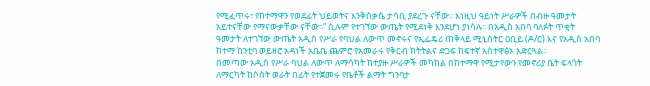የሚፈጥሩ፣ የከተማዋን የወደፊት ህይወትና እንቅስቃሴ ታሳቢ ያደረጉ ናቸው፡፡ እነዚህ ዓይነት ሥራዎች በብዙ ዓመታት አይተናቸው የማናውቃቸው ናቸው፡፡” ሲሉም የተገኘው ውጤት የሚደነቅ እንደሆነ ያነሳሉ፡፡ በአዲስ አበባ ባለፉት ጥቂት ዓመታት ለተገኘው ውጤት አዲስ የሥራ የባህል ለውጥ መኖሩና የኢፌዴሪ ጠቅላይ ሚኒስትር ዐቢይ (ዶ/ር) እና የአዲስ አበባ ከተማ ከንቲባ ወይዘሮ አዳነች አቤቤ ጨምሮ የአመራሩ የቅርብ ክትትልና ድጋፍ ከፍተኛ አስተዋፅኦ አድርጓል፡፡
በመጣው አዲስ የሥራ ባህል ለውጥ ለማሳካት ከተያዙ ሥራዎች መካከል በከተማዋ የሚታየውን የመኖሪያ ቤት ፍላጎት ለማርካት ከሶስት ወራት በፊት የተጀመሩ የቤቶች ልማት ግንባታ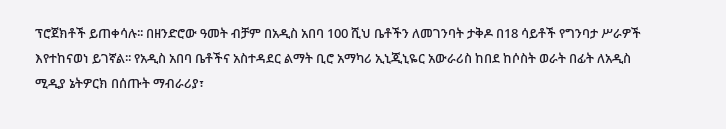ፕሮጀክቶች ይጠቀሳሉ፡፡ በዘንድሮው ዓመት ብቻም በአዲስ አበባ 100 ሺህ ቤቶችን ለመገንባት ታቅዶ በ18 ሳይቶች የግንባታ ሥራዎች እየተከናወነ ይገኛል፡፡ የአዲስ አበባ ቤቶችና አስተዳደር ልማት ቢሮ አማካሪ ኢኒጂኒዬር አውራሪስ ከበደ ከሶስት ወራት በፊት ለአዲስ ሚዲያ ኔትዎርክ በሰጡት ማብራሪያ፣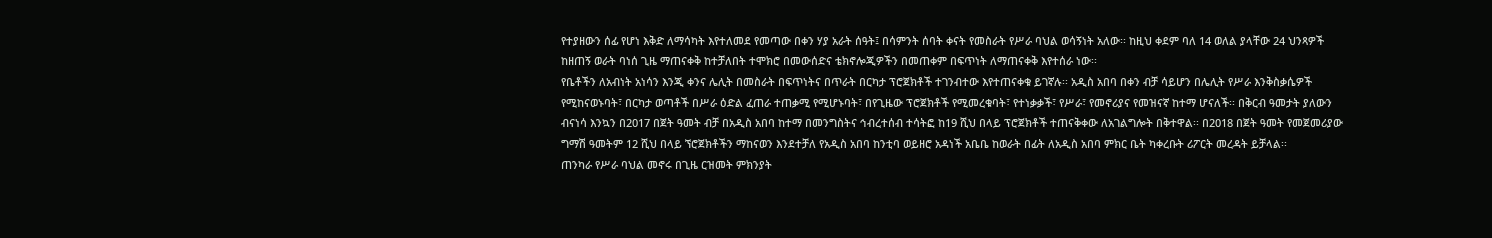የተያዘውን ሰፊ የሆነ እቅድ ለማሳካት እየተለመደ የመጣው በቀን ሃያ አራት ሰዓት፤ በሳምንት ሰባት ቀናት የመስራት የሥራ ባህል ወሳኝነት አለው፡፡ ከዚህ ቀደም ባለ 14 ወለል ያላቸው 24 ህንጻዎች ከዘጠኝ ወራት ባነሰ ጊዜ ማጠናቀቅ ከተቻለበት ተሞክሮ በመውሰድና ቴክኖሎጂዎችን በመጠቀም በፍጥነት ለማጠናቀቅ እየተሰራ ነው፡፡
የቤቶችን ለአብነት አነሳን እንጂ ቀንና ሌሊት በመስራት በፍጥነትና በጥራት በርካታ ፕሮጀክቶች ተገንብተው እየተጠናቀቁ ይገኛሉ፡፡ አዲስ አበባ በቀን ብቻ ሳይሆን በሌሊት የሥራ እንቅስቃሴዎች የሚከናወኑባት፣ በርካታ ወጣቶች በሥራ ዕድል ፈጠራ ተጠቃሚ የሚሆኑባት፣ በየጊዜው ፕሮጀክቶች የሚመረቁባት፣ የተነቃቃች፣ የሥራ፣ የመኖሪያና የመዝናኛ ከተማ ሆናለች፡፡ በቅርብ ዓመታት ያለውን ብናነሳ እንኳን በ2017 በጀት ዓመት ብቻ በአዲስ አበባ ከተማ በመንግስትና ኅብረተሰብ ተሳትፎ ከ19 ሺህ በላይ ፕሮጀክቶች ተጠናቅቀው ለአገልግሎት በቅተዋል፡፡ በ2018 በጀት ዓመት የመጀመሪያው ግማሽ ዓመትም 12 ሺህ በላይ ኘሮጀክቶችን ማከናወን እንደተቻለ የአዲስ አበባ ከንቲባ ወይዘሮ አዳነች አቤቤ ከወራት በፊት ለአዲስ አበባ ምክር ቤት ካቀረቡት ሪፖርት መረዳት ይቻላል፡፡
ጠንካራ የሥራ ባህል መኖሩ በጊዜ ርዝመት ምክንያት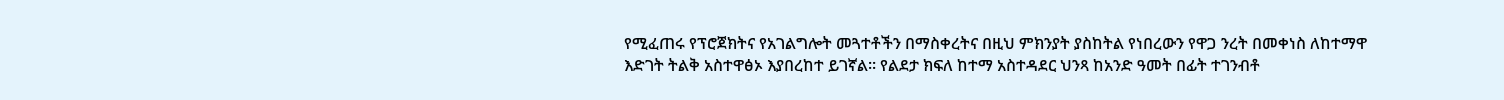የሚፈጠሩ የፕሮጀክትና የአገልግሎት መጓተቶችን በማስቀረትና በዚህ ምክንያት ያስከትል የነበረውን የዋጋ ንረት በመቀነስ ለከተማዋ እድገት ትልቅ አስተዋፅኦ እያበረከተ ይገኛል፡፡ የልደታ ክፍለ ከተማ አስተዳደር ህንጻ ከአንድ ዓመት በፊት ተገንብቶ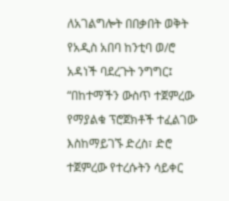ለአገልግሎት በበቃበት ወቅት የአዲስ አበባ ከንቲባ ወ/ሮ አዳነች ባደረጉት ንግግር፤ “በከተማችን ውስጥ ተጀምረው የማያልቁ ፕሮጀክቶች ተፈልገው እስከማይገኙ ድረስ፣ ድሮ ተጀምረው የተረሱትን ሳይቀር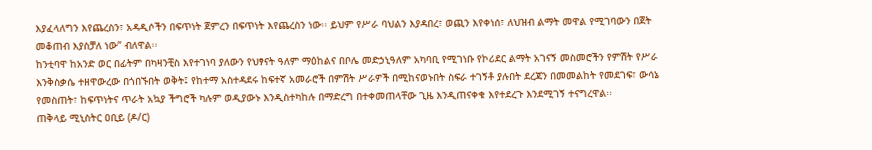እያፈላለግን እየጨረስን፣ አዳዲሶችን በፍጥነት ጀምረን በፍጥነት እየጨረስን ነው፡፡ ይህም የሥራ ባህልን እያዳበረ፣ ወጪን እየቀነሰ፣ ለህዝብ ልማት መዋል የሚገባውን በጀት መቆጠብ እያስቻለ ነው” ብለዋል፡፡
ከንቲባዋ ከአንድ ወር በፊትም በካዛንቺስ እየተገነባ ያለውን የህፃናት ዓለም ማዕከልና በቦሌ መድኃኒዓለም አካባቢ የሚገነቡ የኮሪደር ልማት አገናኝ መስመሮችን የምሽት የሥራ እንቅስቃሴ ተዘዋውረው በጎበኙበት ወቅት፤ የከተማ አስተዳደሩ ከፍተኛ አመራሮች በምሽት ሥራዎች በሚከናወኑበት ስፍራ ተገኝቶ ያሉበት ደረጃን በመመልከት የመደገፍ፣ ውሳኔ የመስጠት፣ ከፍጥነትና ጥራት አኳያ ችግሮች ካሉም ወዲያውኑ እንዲስተካከሉ በማድረግ በተቀመጠላቸው ጊዜ እንዲጠናቀቁ እየተደረጉ እንደሚገኝ ተናግረዋል፡፡
ጠቅላይ ሚኒስትር ዐቢይ (ዶ/ር)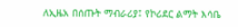ለኢዜአ በሰጡት ማብራሪያ፤ የኮሪደር ልማት እሳቤ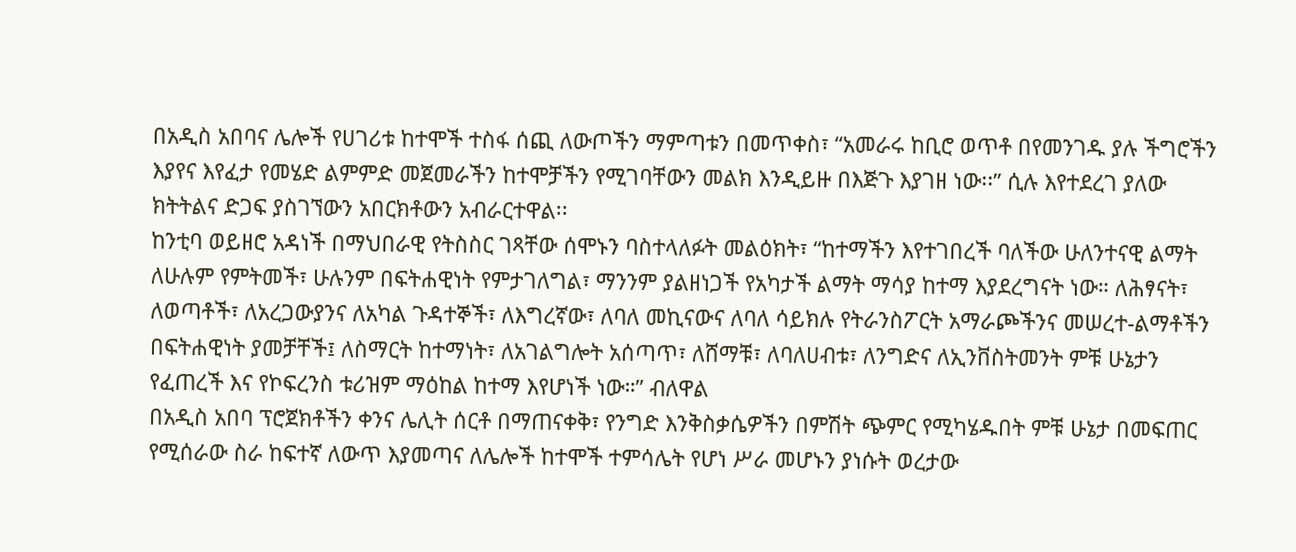በአዲስ አበባና ሌሎች የሀገሪቱ ከተሞች ተስፋ ሰጪ ለውጦችን ማምጣቱን በመጥቀስ፣ “አመራሩ ከቢሮ ወጥቶ በየመንገዱ ያሉ ችግሮችን እያየና እየፈታ የመሄድ ልምምድ መጀመራችን ከተሞቻችን የሚገባቸውን መልክ እንዲይዙ በእጅጉ እያገዘ ነው፡፡” ሲሉ እየተደረገ ያለው ክትትልና ድጋፍ ያስገኘውን አበርክቶውን አብራርተዋል፡፡
ከንቲባ ወይዘሮ አዳነች በማህበራዊ የትስስር ገጻቸው ሰሞኑን ባስተላለፉት መልዕክት፣ “ከተማችን እየተገበረች ባለችው ሁለንተናዊ ልማት ለሁሉም የምትመች፣ ሁሉንም በፍትሐዊነት የምታገለግል፣ ማንንም ያልዘነጋች የአካታች ልማት ማሳያ ከተማ እያደረግናት ነው። ለሕፃናት፣ ለወጣቶች፣ ለአረጋውያንና ለአካል ጉዳተኞች፣ ለእግረኛው፣ ለባለ መኪናውና ለባለ ሳይክሉ የትራንስፖርት አማራጮችንና መሠረተ-ልማቶችን በፍትሐዊነት ያመቻቸች፤ ለስማርት ከተማነት፣ ለአገልግሎት አሰጣጥ፣ ለሸማቹ፣ ለባለሀብቱ፣ ለንግድና ለኢንቨስትመንት ምቹ ሁኔታን የፈጠረች እና የኮፍረንስ ቱሪዝም ማዕከል ከተማ እየሆነች ነው።” ብለዋል
በአዲስ አበባ ፕሮጀክቶችን ቀንና ሌሊት ሰርቶ በማጠናቀቅ፣ የንግድ እንቅስቃሴዎችን በምሽት ጭምር የሚካሄዱበት ምቹ ሁኔታ በመፍጠር የሚሰራው ስራ ከፍተኛ ለውጥ እያመጣና ለሌሎች ከተሞች ተምሳሌት የሆነ ሥራ መሆኑን ያነሱት ወረታው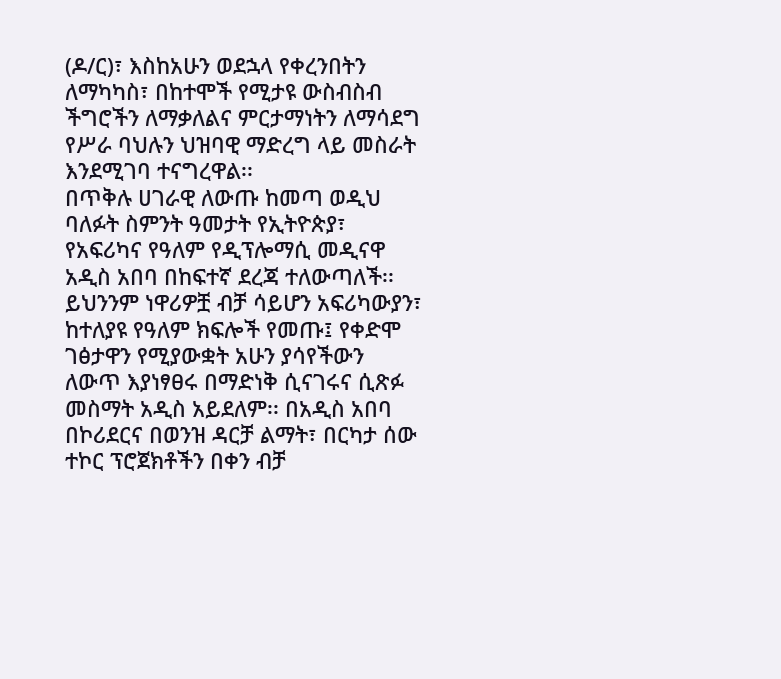(ዶ/ር)፣ እስከአሁን ወደኋላ የቀረንበትን ለማካካስ፣ በከተሞች የሚታዩ ውስብስብ ችግሮችን ለማቃለልና ምርታማነትን ለማሳደግ የሥራ ባህሉን ህዝባዊ ማድረግ ላይ መስራት እንደሚገባ ተናግረዋል፡፡
በጥቅሉ ሀገራዊ ለውጡ ከመጣ ወዲህ ባለፉት ስምንት ዓመታት የኢትዮጵያ፣ የአፍሪካና የዓለም የዲፕሎማሲ መዲናዋ አዲስ አበባ በከፍተኛ ደረጃ ተለውጣለች፡፡ ይህንንም ነዋሪዎቿ ብቻ ሳይሆን አፍሪካውያን፣ ከተለያዩ የዓለም ክፍሎች የመጡ፤ የቀድሞ ገፅታዋን የሚያውቋት አሁን ያሳየችውን ለውጥ እያነፃፀሩ በማድነቅ ሲናገሩና ሲጽፉ መስማት አዲስ አይደለም፡፡ በአዲስ አበባ በኮሪደርና በወንዝ ዳርቻ ልማት፣ በርካታ ሰው ተኮር ፕሮጀክቶችን በቀን ብቻ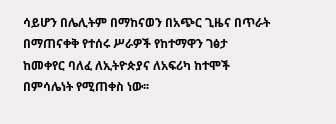ሳይሆን በሌሊትም በማከናወን በአጭር ጊዜና በጥራት በማጠናቀቅ የተሰሩ ሥራዎች የከተማዋን ገፅታ ከመቀየር ባለፈ ለኢትዮጵያና ለአፍሪካ ከተሞች በምሳሌነት የሚጠቀስ ነው፡፡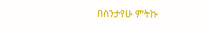በስንታየሁ ምትኩ